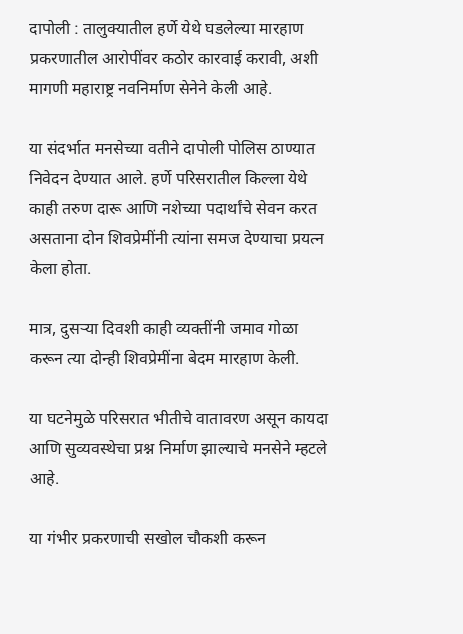दापोली : तालुक्यातील हर्णे येथे घडलेल्या मारहाण प्रकरणातील आरोपींवर कठोर कारवाई करावी, अशी मागणी महाराष्ट्र नवनिर्माण सेनेने केली आहे.

या संदर्भात मनसेच्या वतीने दापोली पोलिस ठाण्यात निवेदन देण्यात आले. हर्णे परिसरातील किल्ला येथे काही तरुण दारू आणि नशेच्या पदार्थांचे सेवन करत असताना दोन शिवप्रेमींनी त्यांना समज देण्याचा प्रयत्न केला होता.

मात्र, दुसऱ्या दिवशी काही व्यक्तींनी जमाव गोळा करून त्या दोन्ही शिवप्रेमींना बेदम मारहाण केली.

या घटनेमुळे परिसरात भीतीचे वातावरण असून कायदा आणि सुव्यवस्थेचा प्रश्न निर्माण झाल्याचे मनसेने म्हटले आहे.

या गंभीर प्रकरणाची सखोल चौकशी करून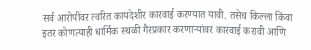सर्व आरोपींवर त्वरित कायदेशीर कारवाई करण्यात यावी. तसेच किल्ला किंवा इतर कोणत्याही धार्मिक स्थळी गैरप्रकार करणाऱ्यांवर कारवाई करावी आणि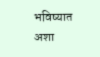भविष्यात अशा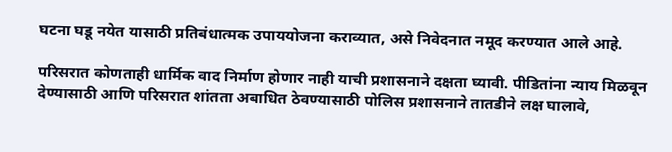घटना घडू नयेत यासाठी प्रतिबंधात्मक उपाययोजना कराव्यात, असे निवेदनात नमूद करण्यात आले आहे.

परिसरात कोणताही धार्मिक वाद निर्माण होणार नाही याची प्रशासनाने दक्षता घ्यावी. पीडितांना न्याय मिळवून देण्यासाठी आणि परिसरात शांतता अबाधित ठेवण्यासाठी पोलिस प्रशासनाने तातडीने लक्ष घालावे,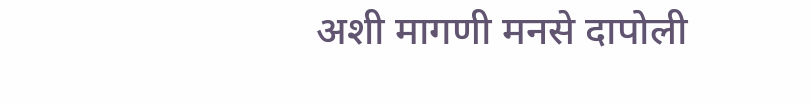अशी मागणी मनसे दापोली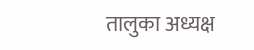तालुका अध्यक्ष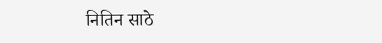नितिन साठे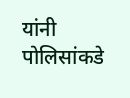यांनी पोलिसांकडे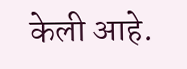केली आहे.